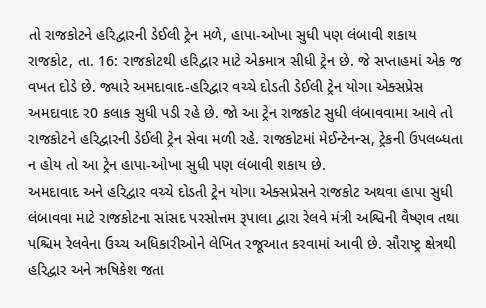તો રાજકોટને હરિદ્વારની ડેઈલી ટ્રેન મળે, હાપા-ઓખા સુધી પણ લંબાવી શકાય
રાજકોટ, તા. 16: રાજકોટથી હરિદ્વાર માટે એકમાત્ર સીધી ટ્રેન છે. જે સપ્તાહમાં એક જ વખત દોડે છે. જ્યારે અમદાવાદ-હરિદ્વાર વચ્ચે દોડતી ડેઈલી ટ્રેન યોગા એક્સપ્રેસ અમદાવાદ ર0 કલાક સુધી પડી રહે છે. જો આ ટ્રેન રાજકોટ સુધી લંબાવવામા આવે તો રાજકોટને હરિદ્વારની ડેઈલી ટ્રેન સેવા મળી રહે. રાજકોટમાં મેઈન્ટેનન્સ, ટ્રેકની ઉપલબ્ધતા ન હોય તો આ ટ્રેન હાપા-ઓખા સુધી પણ લંબાવી શકાય છે.
અમદાવાદ અને હરિદ્વાર વચ્ચે દોડતી ટ્રેન યોગા એક્સપ્રેસને રાજકોટ અથવા હાપા સુધી લંબાવવા માટે રાજકોટના સાંસદ પરસોત્તમ રૂપાલા દ્વારા રેલવે મંત્રી અશ્વિની વૈષ્ણવ તથા પશ્ચિમ રેલવેના ઉચ્ચ અધિકારીઓને લેખિત રજૂઆત કરવામાં આવી છે. સૌરાષ્ટ્ર ક્ષેત્રથી હરિદ્વાર અને ઋષિકેશ જતા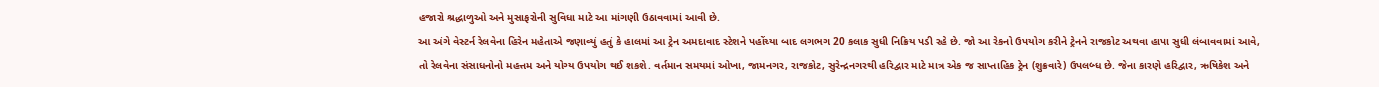હજારો શ્રદ્ધાળુઓ અને મુસાફરોની સુવિધા માટે આ માંગણી ઉઠાવવામાં આવી છે.
આ અંગે વેસ્ટર્ન રેલવેના હિરેન મહેતાએ જણાવ્યું હતું કે હાલમાં આ ટ્રેન અમદાવાદ સ્ટેશને પહોંચ્યા બાદ લગભગ 20 કલાક સુધી નિક્રિય પડી રહે છે. જો આ રેકનો ઉપયોગ કરીને ટ્રેનને રાજકોટ અથવા હાપા સુધી લંબાવવામાં આવે, તો રેલવેના સંસાધનોનો મહત્તમ અને યોગ્ય ઉપયોગ થઈ શકશે. વર્તમાન સમયમાં ઓખા, જામનગર, રાજકોટ, સુરેન્દ્રનગરથી હરિદ્વાર માટે માત્ર એક જ સાપ્તાહિક ટ્રેન (શુક્રવારે) ઉપલબ્ધ છે. જેના કારણે હરિદ્વાર, ઋષિકેશ અને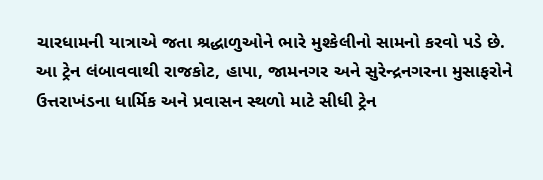ચારધામની યાત્રાએ જતા શ્રદ્ધાળુઓને ભારે મુશ્કેલીનો સામનો કરવો પડે છે.
આ ટ્રેન લંબાવવાથી રાજકોટ, હાપા, જામનગર અને સુરેન્દ્રનગરના મુસાફરોને ઉત્તરાખંડના ધાર્મિક અને પ્રવાસન સ્થળો માટે સીધી ટ્રેન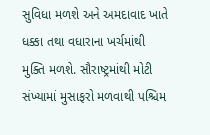સુવિધા મળશે અને અમદાવાદ ખાતે ધક્કા તથા વધારાના ખર્ચમાંથી મુક્તિ મળશે. સૌરાષ્ટ્રમાંથી મોટી સંખ્યામાં મુસાફરો મળવાથી પશ્ચિમ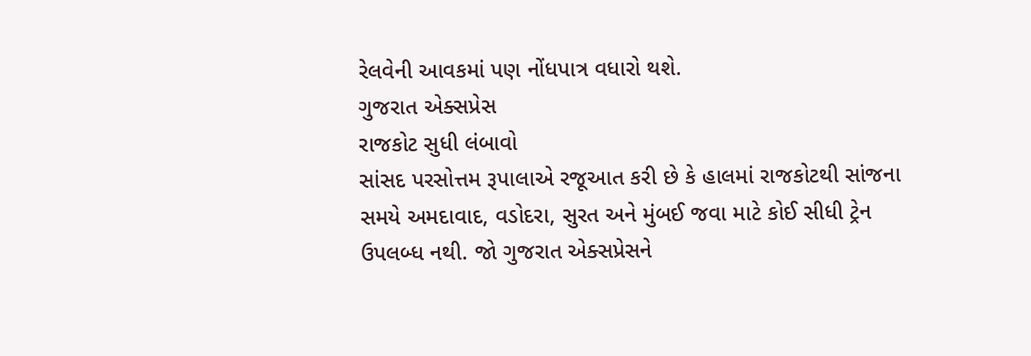રેલવેની આવકમાં પણ નોંધપાત્ર વધારો થશે.
ગુજરાત એક્સપ્રેસ
રાજકોટ સુધી લંબાવો
સાંસદ પરસોત્તમ રૂપાલાએ રજૂઆત કરી છે કે હાલમાં રાજકોટથી સાંજના સમયે અમદાવાદ, વડોદરા, સુરત અને મુંબઈ જવા માટે કોઈ સીધી ટ્રેન ઉપલબ્ધ નથી. જો ગુજરાત એક્સપ્રેસને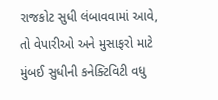રાજકોટ સુધી લંબાવવામાં આવે, તો વેપારીઓ અને મુસાફરો માટે મુંબઈ સુધીની કનેક્ટિવિટી વધુ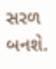સરળ બનશે.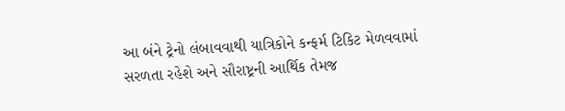આ બંને ટ્રેનો લંબાવવાથી યાત્રિકોને કન્ફર્મ ટિકિટ મેળવવામાં સરળતા રહેશે અને સૌરાષ્ટ્રની આર્થિક તેમજ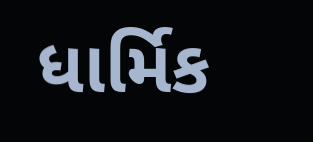ધાર્મિક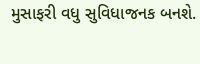મુસાફરી વધુ સુવિધાજનક બનશે.